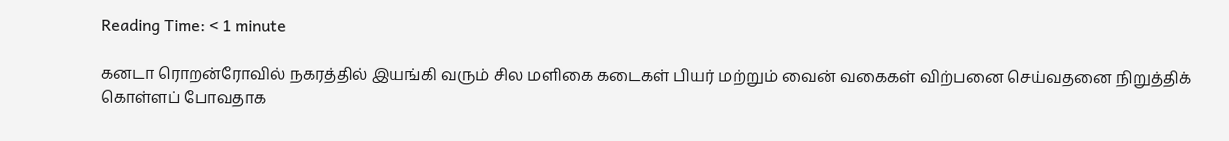Reading Time: < 1 minute

கனடா ரொறன்ரோவில் நகரத்தில் இயங்கி வரும் சில மளிகை கடைகள் பியர் மற்றும் வைன் வகைகள் விற்பனை செய்வதனை நிறுத்திக் கொள்ளப் போவதாக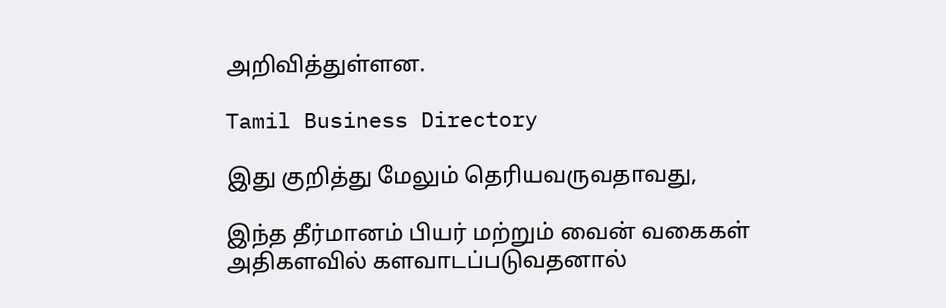அறிவித்துள்ளன.

Tamil Business Directory

இது குறித்து மேலும் தெரியவருவதாவது,

இந்த தீர்மானம் பியர் மற்றும் வைன் வகைகள் அதிகளவில் களவாடப்படுவதனால்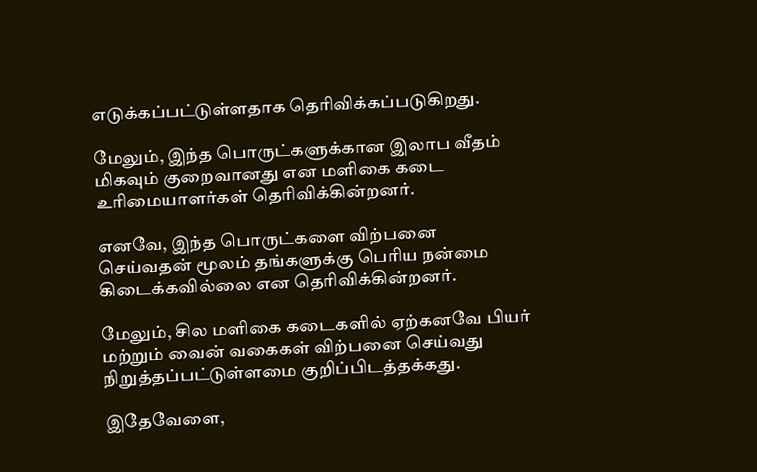எடுக்கப்பட்டுள்ளதாக தெரிவிக்கப்படுகிறது.

மேலும், இந்த பொருட்களுக்கான இலாப வீதம் மிகவும் குறைவானது என மளிகை கடை உரிமையாளர்கள் தெரிவிக்கின்றனர்.

எனவே, இந்த பொருட்களை விற்பனை செய்வதன் மூலம் தங்களுக்கு பெரிய நன்மை கிடைக்கவில்லை என தெரிவிக்கின்றனர்.

மேலும், சில மளிகை கடைகளில் ஏற்கனவே பியர் மற்றும் வைன் வகைகள் விற்பனை செய்வது நிறுத்தப்பட்டுள்ளமை குறிப்பிடத்தக்கது.

இதேவேளை,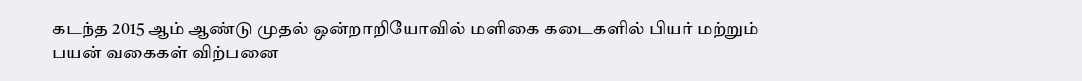கடந்த 2015 ஆம் ஆண்டு முதல் ஒன்றாறியோவில் மளிகை கடைகளில் பியர் மற்றும் பயன் வகைகள் விற்பனை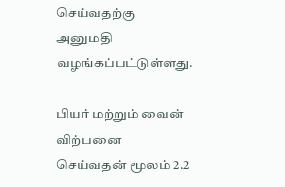செய்வதற்கு அனுமதி வழங்கப்பட்டுள்ளது.

பியர் மற்றும் வைன் விற்பனை செய்வதன் மூலம் 2.2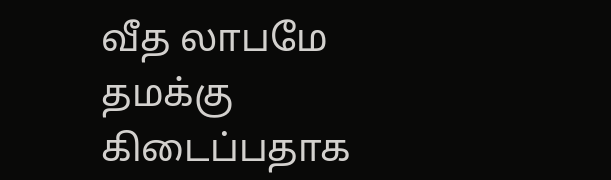வீத லாபமே தமக்கு கிடைப்பதாக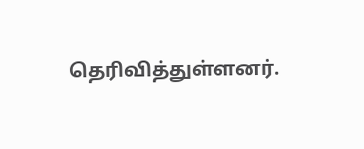தெரிவித்துள்ளனர்.